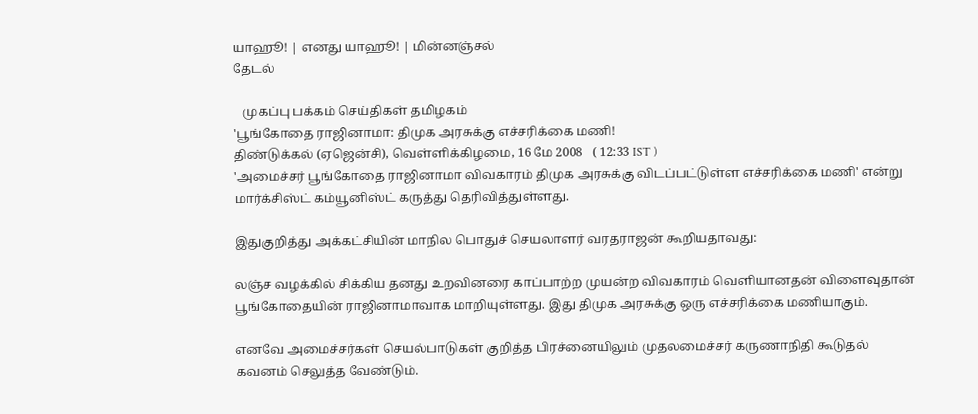யாஹூ! | எனது யாஹூ! | மின்னஞ்சல்
தேடல்

   முகப்பு பக்கம் செய்திகள் தமிழகம்
'பூங்கோதை ராஜினாமா: திமுக அரசுக்கு எச்சரிக்கை மணி!
திண்டுக்கல் (ஏஜென்சி), வெள்ளிக்கிழமை, 16 மே 2008   ( 12:33 IST )
'அமைச்சர் பூங்கோதை ராஜினாமா விவகாரம் திமுக அரசுக்கு விடப்பட்டுள்ள எச்சரிக்கை மணி' என்று மார்க்சிஸ்ட் கம்யூனிஸ்ட் கருத்து தெரிவித்துள்ளது.

இதுகுறித்து அக்கட்சியின் மாநில பொதுச் செயலாளர் வரதராஜன் கூறியதாவது:

லஞ்ச வழக்கில் சிக்கிய தனது உறவினரை காப்பாற்ற முயன்ற விவகாரம் வெளியானதன் விளைவுதான் பூங்கோதையின் ராஜினாமாவாக மாறியுள்ளது. இது திமுக அரசுக்கு ஒரு எச்சரிக்கை மணியாகும்.

எனவே அமைச்சர்கள் செயல்பாடுகள் குறித்த பிரச்னையிலும் முதலமைச்சர் கருணாநிதி கூடுதல் கவனம் செலுத்த வேண்டும்.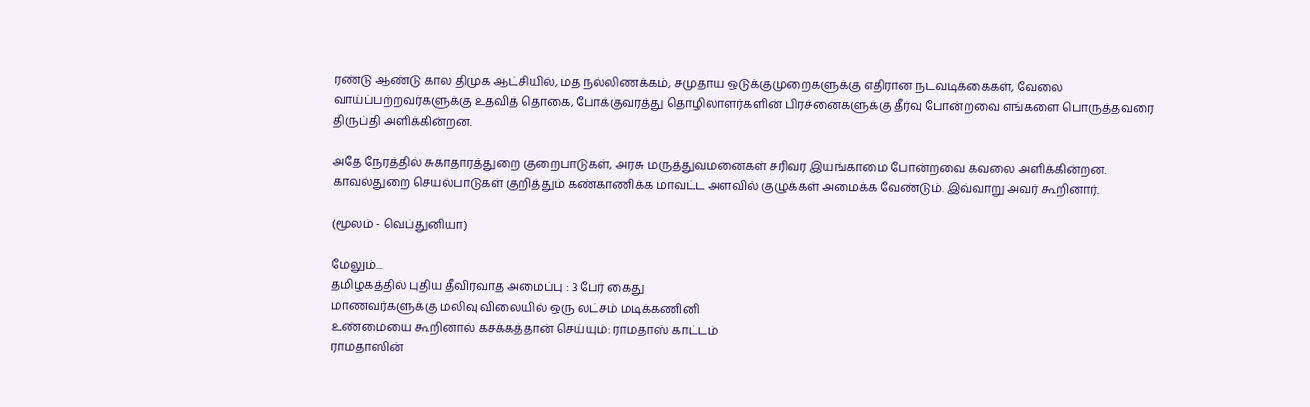ரண்டு ஆண்டு கால திமுக ஆட்சியில், மத நல்லிணக்கம், சமுதாய ஒடுக்குமுறைகளுக்கு எதிரான நடவடிக்கைகள், வேலை வாய்ப்பற்றவர்களுக்கு உதவித் தொகை, போக்குவரத்து தொழிலாளர்களின் பிரச்னைகளுக்கு தீர்வு போன்றவை எங்களை பொருத்தவரை திருப்தி அளிக்கின்றன.

அதே நேரத்தில் சுகாதாரத்துறை குறைபாடுகள், அரசு மருத்துவமனைகள் சரிவர இயங்காமை போன்றவை கவலை அளிக்கின்றன. காவல்துறை செயல்பாடுகள் குறித்தும் கண்காணிக்க மாவட்ட அளவில் குழுக்கள் அமைக்க வேண்டும். இவ்வாறு அவர் கூறினார்.

(மூலம் - வெப்துனியா)

மேலும்...
தமிழகத்தில் புதிய தீவிரவாத அமைப்பு : 3 பேர் கைது
மாணவர்களுக்கு மலிவு விலையில் ஒரு லட்சம் மடிக்கணினி
உண்மையை கூறினால் கசக்கத்தான் செய்யும்: ராமதாஸ் காட்டம்
ராமதாஸின்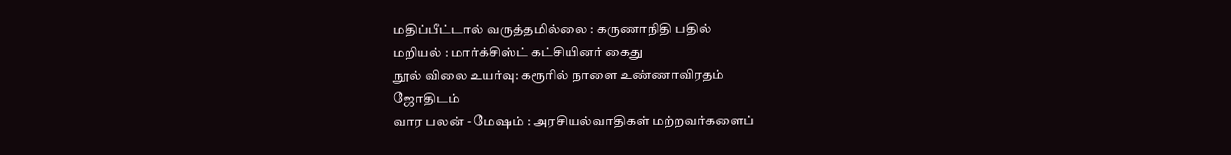மதிப்பீட்டால் வருத்தமில்லை : கருணாநிதி பதில்
மறியல் : மார்க்சிஸ்ட் கட்சியினர் கைது
நூல் விலை உயர்வு: கரூரில் நாளை உண்ணாவிரதம்
ஜோதிடம்
வார பலன் - மேஷம் : அரசியல்வாதிகள் மற்றவர்களைப்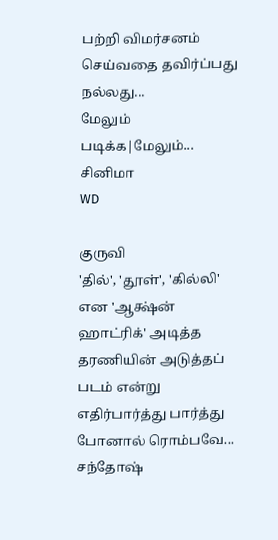பற்றி விமர்சனம் செய்வதை தவிர்ப்பது நல்லது...
மேலும் படிக்க|மேலும்...
சினிமா
WD

குருவி
'தில்', 'தூள்', 'கில்லி' என 'ஆக்ஷ்ன் ஹாட்ரிக்' அடித்த தரணியின் அடுத்தப் படம் என்று எதிர்பார்த்து பார்த்து போனால் ரொம்பவே...
சந்தோஷ்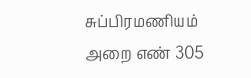சுப்பிரமணியம்
அறை எண் 305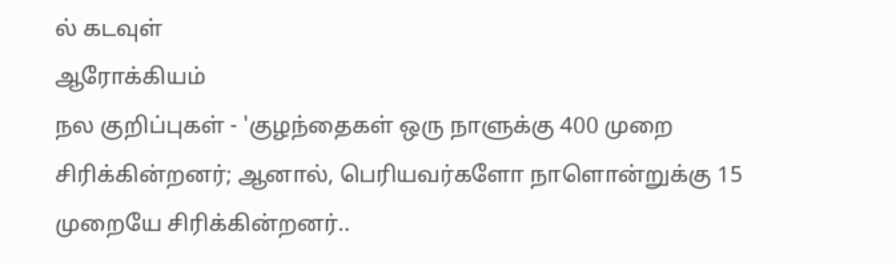ல் கடவுள்
ஆரோக்கியம்
நல குறிப்புகள் - 'குழந்தைகள் ஒரு நாளுக்கு 400 முறை சிரிக்கின்றனர்; ஆனால், பெரியவர்களோ நாளொன்றுக்கு 15 முறையே சிரிக்கின்றனர்..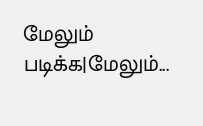மேலும் படிக்க|மேலும்...